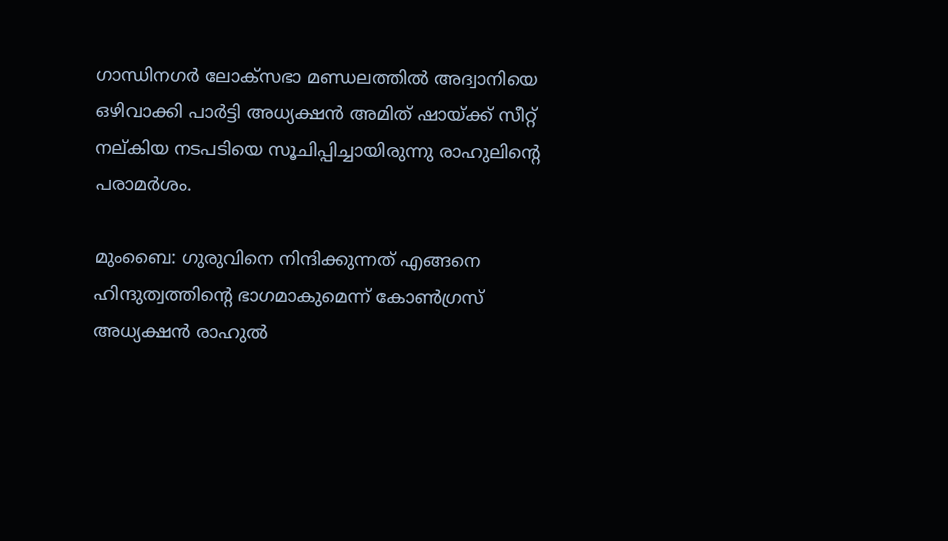ഗാന്ധിനഗര്‍ ലോക്‌സഭാ മണ്ഡലത്തില്‍ അദ്വാനിയെ ഒഴിവാക്കി പാര്‍ട്ടി അധ്യക്ഷന്‍ അമിത് ഷായ്ക്ക് സീറ്റ് നല്കിയ നടപടിയെ സൂചിപ്പിച്ചായിരുന്നു രാഹുലിന്റെ പരാമര്‍ശം.

മുംബൈ: ഗുരുവിനെ നിന്ദിക്കുന്നത് എങ്ങനെ ഹിന്ദുത്വത്തിന്റെ ഭാഗമാകുമെന്ന് കോണ്‍ഗ്രസ് അധ്യക്ഷന്‍ രാഹുല്‍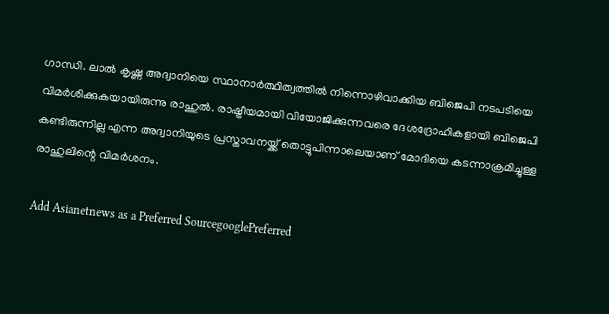ഗാന്ധി. ലാല്‍ കൃഷ്ണ അദ്വാനിയെ സ്ഥാനാര്‍ത്ഥിത്വത്തില്‍ നിന്നൊഴിവാക്കിയ ബിജെപി നടപടിയെ വിമര്‍ശിക്കുകയായിരുന്നു രാഹുല്‍. രാഷ്ട്രീയമായി വിയോജിക്കുന്നവരെ ദേശദ്രോഹികളായി ബിജെപി കണ്ടിരുന്നില്ല എന്ന അദ്വാനിയുടെ പ്രസ്താവനയ്ക്ക് തൊട്ടുപിന്നാലെയാണ് മോദിയെ കടന്നാക്രമിച്ചുള്ള രാഹുലിന്റെ വിമര്‍ശനം.

Add Asianetnews as a Preferred SourcegooglePreferred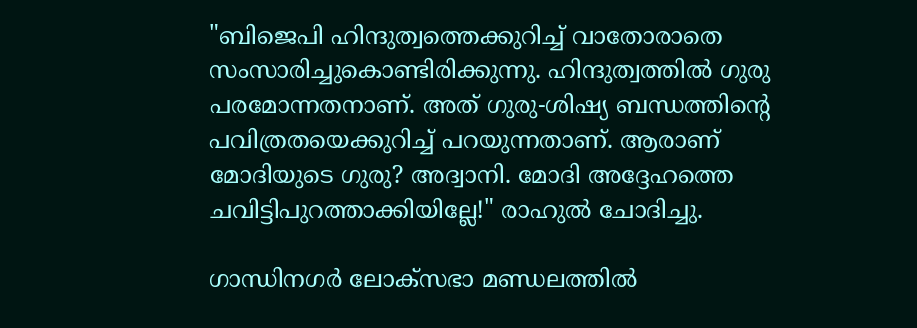"ബിജെപി ഹിന്ദുത്വത്തെക്കുറിച്ച് വാതോരാതെ സംസാരിച്ചുകൊണ്ടിരിക്കുന്നു. ഹിന്ദുത്വത്തില്‍ ഗുരു പരമോന്നതനാണ്. അത് ഗുരു-ശിഷ്യ ബന്ധത്തിന്റെ പവിത്രതയെക്കുറിച്ച് പറയുന്നതാണ്. ആരാണ് മോദിയുടെ ഗുരു? അദ്വാനി. മോദി അദ്ദേഹത്തെ ചവിട്ടിപുറത്താക്കിയില്ലേ!" രാഹുല്‍ ചോദിച്ചു.

ഗാന്ധിനഗര്‍ ലോക്‌സഭാ മണ്ഡലത്തില്‍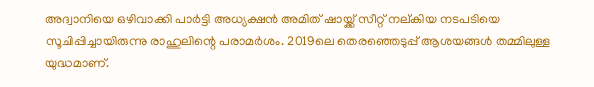അദ്വാനിയെ ഒഴിവാക്കി പാര്‍ട്ടി അധ്യക്ഷന്‍ അമിത് ഷായ്ക്ക് സീറ്റ് നല്കിയ നടപടിയെ സൂചിപ്പിച്ചായിരുന്നു രാഹുലിന്റെ പരാമര്‍ശം. 2019ലെ തെരഞ്ഞെടുപ്പ് ആശയങ്ങള്‍ തമ്മിലുള്ള യുദ്ധമാണ്.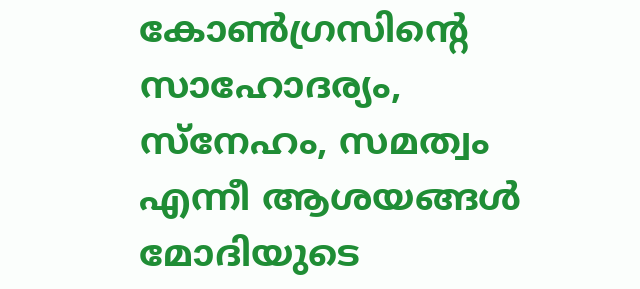കോണ്‍ഗ്രസിന്റെ സാഹോദര്യം, സ്‌നേഹം, സമത്വം എന്നീ ആശയങ്ങള്‍ മോദിയുടെ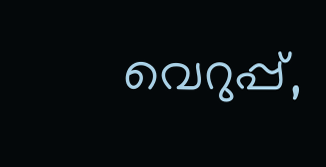വെറുപ്പ്,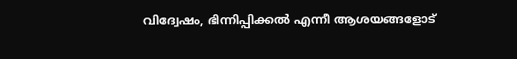വിദ്വേഷം, ഭിന്നിപ്പിക്കല്‍ എന്നീ ആശയങ്ങളോട്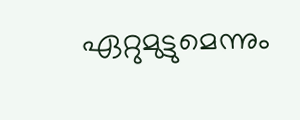ഏറ്റുമുട്ടുമെന്നും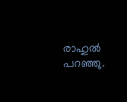രാഹുല്‍ പറഞ്ഞു.